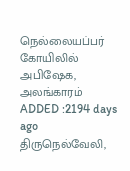நெல்லையப்பர் கோயிலில் அபிஷேக, அலங்காரம்
ADDED :2194 days ago
திருநெல்வேலி,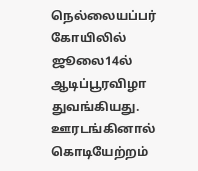நெல்லையப்பர் கோயிலில் ஜூலை14ல் ஆடிப்பூரவிழா துவங்கியது. ஊரடங்கினால் கொடியேற்றம்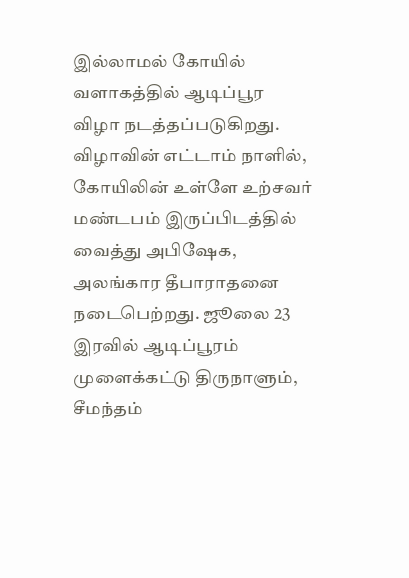இல்லாமல் கோயில் வளாகத்தில் ஆடிப்பூர விழா நடத்தப்படுகிறது. விழாவின் எட்டாம் நாளில், கோயிலின் உள்ளே உற்சவர் மண்டபம் இருப்பிடத்தில் வைத்து அபிஷேக, அலங்கார தீபாராதனை நடைபெற்றது. ஜூலை 23 இரவில் ஆடிப்பூரம் முளைக்கட்டு திருநாளும், சீமந்தம்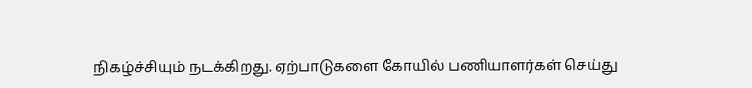நிகழ்ச்சியும் நடக்கிறது. ஏற்பாடுகளை கோயில் பணியாளர்கள் செய்து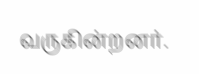வருகின்றனர்.